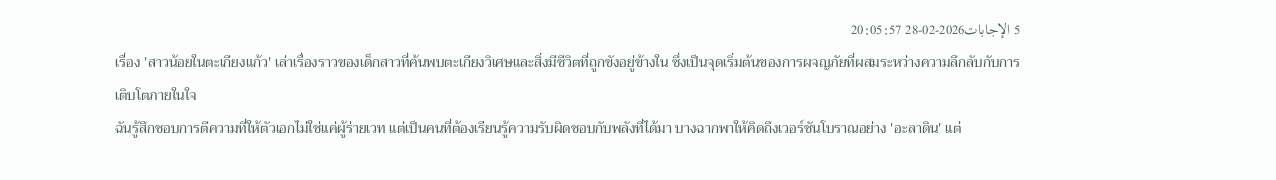5 الإجابات2026-02-28 20:05:57
เรื่อง 'สาวน้อยในตะเกียงแก้ว' เล่าเรื่องราวของเด็กสาวที่ค้นพบตะเกียงวิเศษและสิ่งมีชีวิตที่ถูกขังอยู่ข้างใน ซึ่งเป็นจุดเริ่มต้นของการผจญภัยที่ผสมระหว่างความลึกลับกับการเติบโตภายในใจ
ฉันรู้สึกชอบการตีความที่ให้ตัวเอกไม่ใช่แค่ผู้ร่ายเวท แต่เป็นคนที่ต้องเรียนรู้ความรับผิดชอบกับพลังที่ได้มา บางฉากพาให้คิดถึงเวอร์ชันโบราณอย่าง 'อะลาดิน' แต่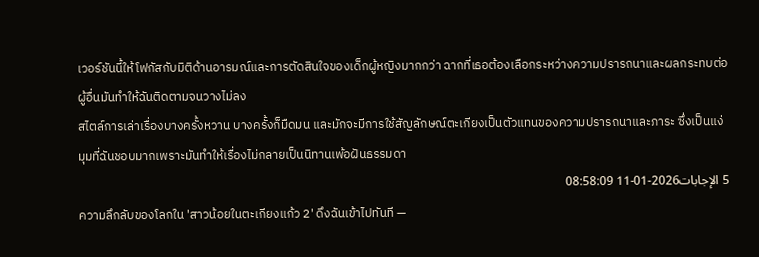เวอร์ชันนี้ให้โฟกัสกับมิติด้านอารมณ์และการตัดสินใจของเด็กผู้หญิงมากกว่า ฉากที่เธอต้องเลือกระหว่างความปรารถนาและผลกระทบต่อผู้อื่นมันทำให้ฉันติดตามจนวางไม่ลง
สไตล์การเล่าเรื่องบางครั้งหวาน บางครั้งก็มืดมน และมักจะมีการใช้สัญลักษณ์ตะเกียงเป็นตัวแทนของความปรารถนาและภาระ ซึ่งเป็นแง่มุมที่ฉันชอบมากเพราะมันทำให้เรื่องไม่กลายเป็นนิทานเพ้อฝันธรรมดา
5 الإجابات2026-01-11 08:58:09
ความลึกลับของโลกใน 'สาวน้อยในตะเกียงแก้ว 2' ดึงฉันเข้าไปทันที —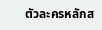ตัวละครหลักส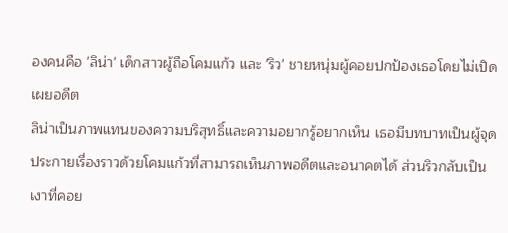องคนคือ 'ลิน่า' เด็กสาวผู้ถือโคมแก้ว และ 'ริว' ชายหนุ่มผู้คอยปกป้องเธอโดยไม่เปิดเผยอดีต
ลิน่าเป็นภาพแทนของความบริสุทธิ์และความอยากรู้อยากเห็น เธอมีบทบาทเป็นผู้จุดประกายเรื่องราวด้วยโคมแก้วที่สามารถเห็นภาพอดีตและอนาคตได้ ส่วนริวกลับเป็นเงาที่คอย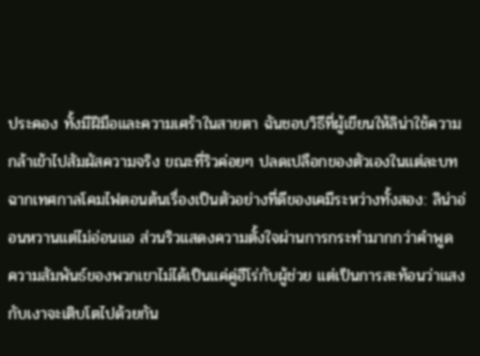ประคอง ทั้งมีฝีมือและความเศร้าในสายตา ฉันชอบวิธีที่ผู้เขียนให้ลิน่าใช้ความกล้าเข้าไปสัมผัสความจริง ขณะที่ริวค่อยๆ ปลดเปลือกของตัวเองในแต่ละบท ฉากเทศกาลโคมไฟตอนต้นเรื่องเป็นตัวอย่างที่ดีของเคมีระหว่างทั้งสอง: ลิน่าอ่อนหวานแต่ไม่อ่อนแอ ส่วนริวแสดงความตั้งใจผ่านการกระทำมากกว่าคำพูด
ความสัมพันธ์ของพวกเขาไม่ได้เป็นแค่คู่ฮีโร่กับผู้ช่วย แต่เป็นการสะท้อนว่าแสงกับเงาจะเติบโตไปด้วยกัน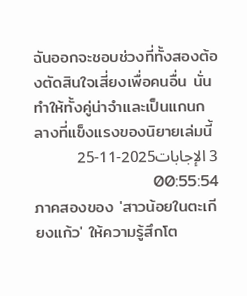ฉันออกจะชอบช่วงที่ทั้งสองต้องตัดสินใจเสี่ยงเพื่อคนอื่น นั่นทำให้ทั้งคู่น่าจำและเป็นแกนกลางที่แข็งแรงของนิยายเล่มนี้
3 الإجابات2025-11-25 00:55:54
ภาคสองของ 'สาวน้อยในตะเกียงแก้ว' ให้ความรู้สึกโต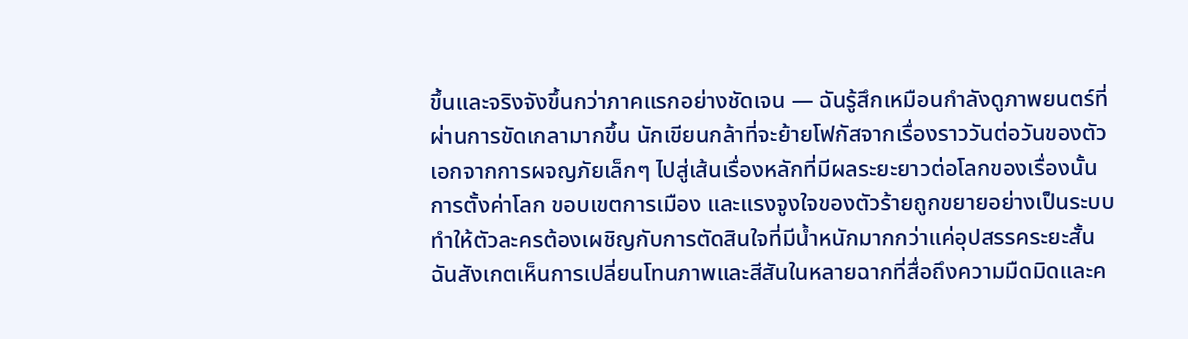ขึ้นและจริงจังขึ้นกว่าภาคแรกอย่างชัดเจน — ฉันรู้สึกเหมือนกำลังดูภาพยนตร์ที่ผ่านการขัดเกลามากขึ้น นักเขียนกล้าที่จะย้ายโฟกัสจากเรื่องราววันต่อวันของตัวเอกจากการผจญภัยเล็กๆ ไปสู่เส้นเรื่องหลักที่มีผลระยะยาวต่อโลกของเรื่องนั้น การตั้งค่าโลก ขอบเขตการเมือง และแรงจูงใจของตัวร้ายถูกขยายอย่างเป็นระบบ ทำให้ตัวละครต้องเผชิญกับการตัดสินใจที่มีน้ำหนักมากกว่าแค่อุปสรรคระยะสั้น
ฉันสังเกตเห็นการเปลี่ยนโทนภาพและสีสันในหลายฉากที่สื่อถึงความมืดมิดและค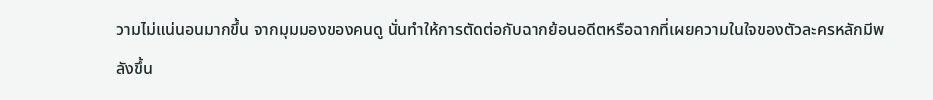วามไม่แน่นอนมากขึ้น จากมุมมองของคนดู นั่นทำให้การตัดต่อกับฉากย้อนอดีตหรือฉากที่เผยความในใจของตัวละครหลักมีพลังขึ้น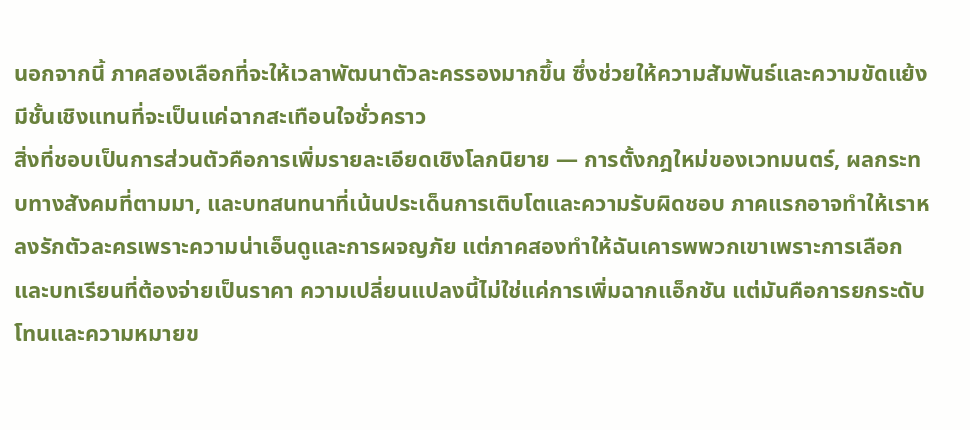นอกจากนี้ ภาคสองเลือกที่จะให้เวลาพัฒนาตัวละครรองมากขึ้น ซึ่งช่วยให้ความสัมพันธ์และความขัดแย้งมีชั้นเชิงแทนที่จะเป็นแค่ฉากสะเทือนใจชั่วคราว
สิ่งที่ชอบเป็นการส่วนตัวคือการเพิ่มรายละเอียดเชิงโลกนิยาย — การตั้งกฎใหม่ของเวทมนตร์, ผลกระทบทางสังคมที่ตามมา, และบทสนทนาที่เน้นประเด็นการเติบโตและความรับผิดชอบ ภาคแรกอาจทำให้เราหลงรักตัวละครเพราะความน่าเอ็นดูและการผจญภัย แต่ภาคสองทำให้ฉันเคารพพวกเขาเพราะการเลือกและบทเรียนที่ต้องจ่ายเป็นราคา ความเปลี่ยนแปลงนี้ไม่ใช่แค่การเพิ่มฉากแอ็กชัน แต่มันคือการยกระดับโทนและความหมายข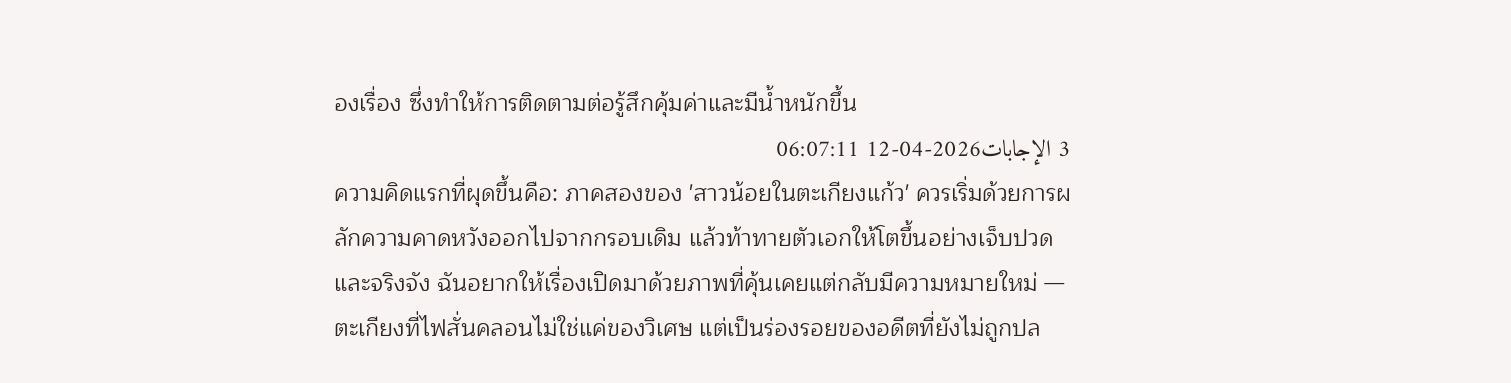องเรื่อง ซึ่งทำให้การติดตามต่อรู้สึกคุ้มค่าและมีน้ำหนักขึ้น
3 الإجابات2026-04-12 06:07:11
ความคิดแรกที่ผุดขึ้นคือ: ภาคสองของ 'สาวน้อยในตะเกียงแก้ว' ควรเริ่มด้วยการผลักความคาดหวังออกไปจากกรอบเดิม แล้วท้าทายตัวเอกให้โตขึ้นอย่างเจ็บปวดและจริงจัง ฉันอยากให้เรื่องเปิดมาด้วยภาพที่คุ้นเคยแต่กลับมีความหมายใหม่ — ตะเกียงที่ไฟสั่นคลอนไม่ใช่แค่ของวิเศษ แต่เป็นร่องรอยของอดีตที่ยังไม่ถูกปล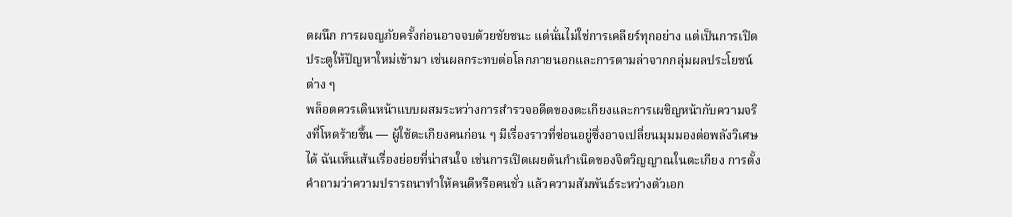ดผนึก การผจญภัยครั้งก่อนอาจจบด้วยชัยชนะ แต่นั่นไม่ใช่การเคลียร์ทุกอย่าง แต่เป็นการเปิดประตูให้ปัญหาใหม่เข้ามา เช่นผลกระทบต่อโลกภายนอกและการตามล่าจากกลุ่มผลประโยชน์ต่าง ๆ
พล็อตควรเดินหน้าแบบผสมระหว่างการสำรวจอดีตของตะเกียงและการเผชิญหน้ากับความจริงที่โหดร้ายขึ้น — ผู้ใช้ตะเกียงคนก่อน ๆ มีเรื่องราวที่ซ่อนอยู่ซึ่งอาจเปลี่ยนมุมมองต่อพลังวิเศษได้ ฉันเห็นเส้นเรื่องย่อยที่น่าสนใจ เช่นการเปิดเผยต้นกำเนิดของจิตวิญญาณในตะเกียง การตั้งคำถามว่าความปรารถนาทำให้คนดีหรือคนชั่ว แล้วความสัมพันธ์ระหว่างตัวเอก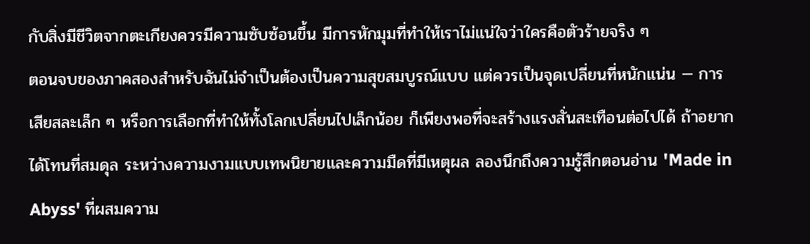กับสิ่งมีชีวิตจากตะเกียงควรมีความซับซ้อนขึ้น มีการหักมุมที่ทำให้เราไม่แน่ใจว่าใครคือตัวร้ายจริง ๆ
ตอนจบของภาคสองสำหรับฉันไม่จำเป็นต้องเป็นความสุขสมบูรณ์แบบ แต่ควรเป็นจุดเปลี่ยนที่หนักแน่น — การเสียสละเล็ก ๆ หรือการเลือกที่ทำให้ทั้งโลกเปลี่ยนไปเล็กน้อย ก็เพียงพอที่จะสร้างแรงสั่นสะเทือนต่อไปได้ ถ้าอยากได้โทนที่สมดุล ระหว่างความงามแบบเทพนิยายและความมืดที่มีเหตุผล ลองนึกถึงความรู้สึกตอนอ่าน 'Made in Abyss' ที่ผสมความ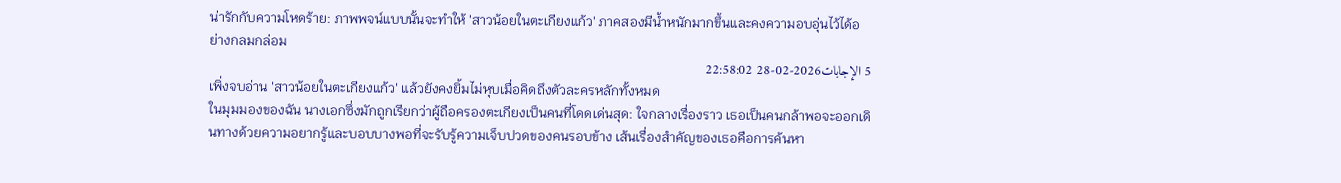น่ารักกับความโหดร้าย: ภาพพจน์แบบนั้นจะทำให้ 'สาวน้อยในตะเกียงแก้ว' ภาคสองมีน้ำหนักมากขึ้นและคงความอบอุ่นไว้ได้อย่างกลมกล่อม
5 الإجابات2026-02-28 22:58:02
เพิ่งจบอ่าน 'สาวน้อยในตะเกียงแก้ว' แล้วยังคงยิ้มไม่หุบเมื่อคิดถึงตัวละครหลักทั้งหมด
ในมุมมองของฉัน นางเอกซึ่งมักถูกเรียกว่าผู้ถือครองตะเกียงเป็นคนที่โดดเด่นสุด: ใจกลางเรื่องราว เธอเป็นคนกล้าพอจะออกเดินทางด้วยความอยากรู้และบอบบางพอที่จะรับรู้ความเจ็บปวดของคนรอบข้าง เส้นเรื่องสำคัญของเธอคือการค้นหา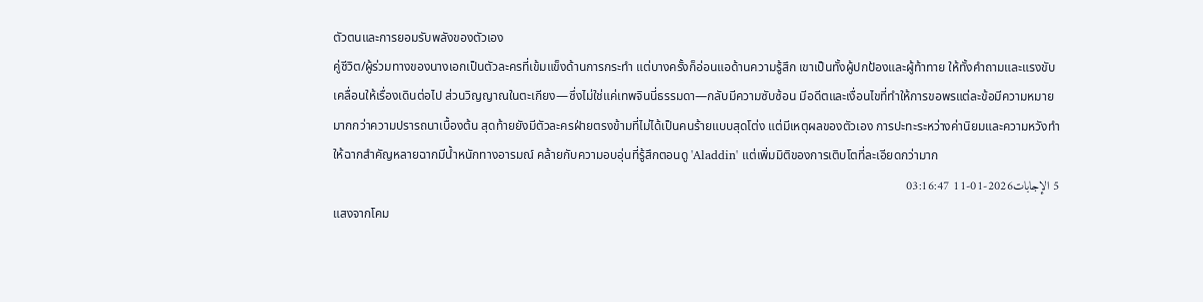ตัวตนและการยอมรับพลังของตัวเอง
คู่ชีวิต/ผู้ร่วมทางของนางเอกเป็นตัวละครที่เข้มแข็งด้านการกระทำ แต่บางครั้งก็อ่อนแอด้านความรู้สึก เขาเป็นทั้งผู้ปกป้องและผู้ท้าทาย ให้ทั้งคำถามและแรงขับเคลื่อนให้เรื่องเดินต่อไป ส่วนวิญญาณในตะเกียง—ซึ่งไม่ใช่แค่เทพจินนี่ธรรมดา—กลับมีความซับซ้อน มีอดีตและเงื่อนไขที่ทำให้การขอพรแต่ละข้อมีความหมายมากกว่าความปรารถนาเบื้องต้น สุดท้ายยังมีตัวละครฝ่ายตรงข้ามที่ไม่ได้เป็นคนร้ายแบบสุดโต่ง แต่มีเหตุผลของตัวเอง การปะทะระหว่างค่านิยมและความหวังทำให้ฉากสำคัญหลายฉากมีน้ำหนักทางอารมณ์ คล้ายกับความอบอุ่นที่รู้สึกตอนดู 'Aladdin' แต่เพิ่มมิติของการเติบโตที่ละเอียดกว่ามาก
5 الإجابات2026-01-11 03:16:47
แสงจากโคม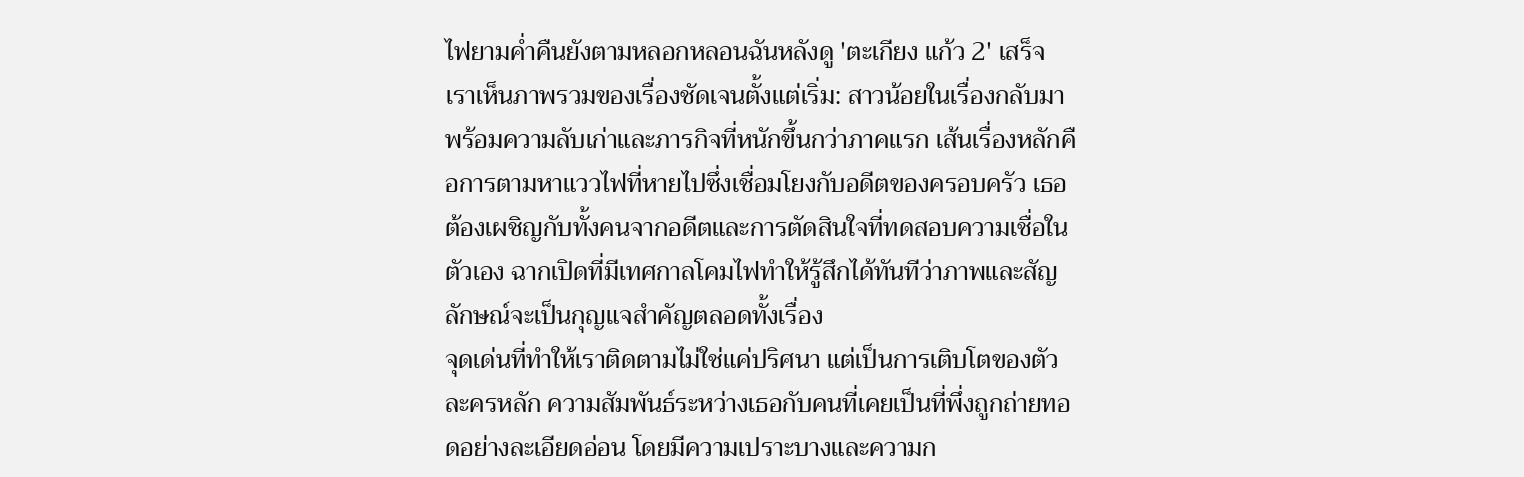ไฟยามค่ำคืนยังตามหลอกหลอนฉันหลังดู 'ตะเกียง แก้ว 2' เสร็จ
เราเห็นภาพรวมของเรื่องชัดเจนตั้งแต่เริ่ม: สาวน้อยในเรื่องกลับมาพร้อมความลับเก่าและภารกิจที่หนักขึ้นกว่าภาคแรก เส้นเรื่องหลักคือการตามหาแววไฟที่หายไปซึ่งเชื่อมโยงกับอดีตของครอบครัว เธอต้องเผชิญกับทั้งคนจากอดีตและการตัดสินใจที่ทดสอบความเชื่อในตัวเอง ฉากเปิดที่มีเทศกาลโคมไฟทำให้รู้สึกได้ทันทีว่าภาพและสัญลักษณ์จะเป็นกุญแจสำคัญตลอดทั้งเรื่อง
จุดเด่นที่ทำให้เราติดตามไม่ใช่แค่ปริศนา แต่เป็นการเติบโตของตัวละครหลัก ความสัมพันธ์ระหว่างเธอกับคนที่เคยเป็นที่พึ่งถูกถ่ายทอดอย่างละเอียดอ่อน โดยมีความเปราะบางและความก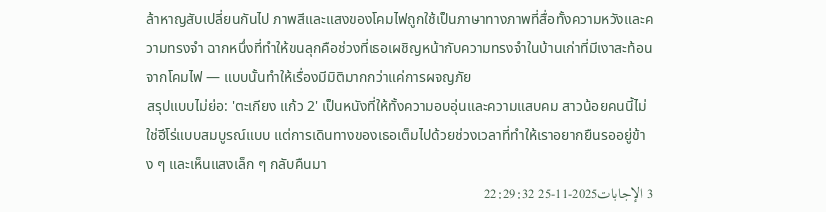ล้าหาญสับเปลี่ยนกันไป ภาพสีและแสงของโคมไฟถูกใช้เป็นภาษาทางภาพที่สื่อทั้งความหวังและความทรงจำ ฉากหนึ่งที่ทำให้ขนลุกคือช่วงที่เธอเผชิญหน้ากับความทรงจำในบ้านเก่าที่มีเงาสะท้อนจากโคมไฟ — แบบนั้นทำให้เรื่องมีมิติมากกว่าแค่การผจญภัย
สรุปแบบไม่ย่อ: 'ตะเกียง แก้ว 2' เป็นหนังที่ให้ทั้งความอบอุ่นและความแสบคม สาวน้อยคนนี้ไม่ใช่ฮีโร่แบบสมบูรณ์แบบ แต่การเดินทางของเธอเต็มไปด้วยช่วงเวลาที่ทำให้เราอยากยืนรออยู่ข้าง ๆ และเห็นแสงเล็ก ๆ กลับคืนมา
3 الإجابات2025-11-25 22:29:32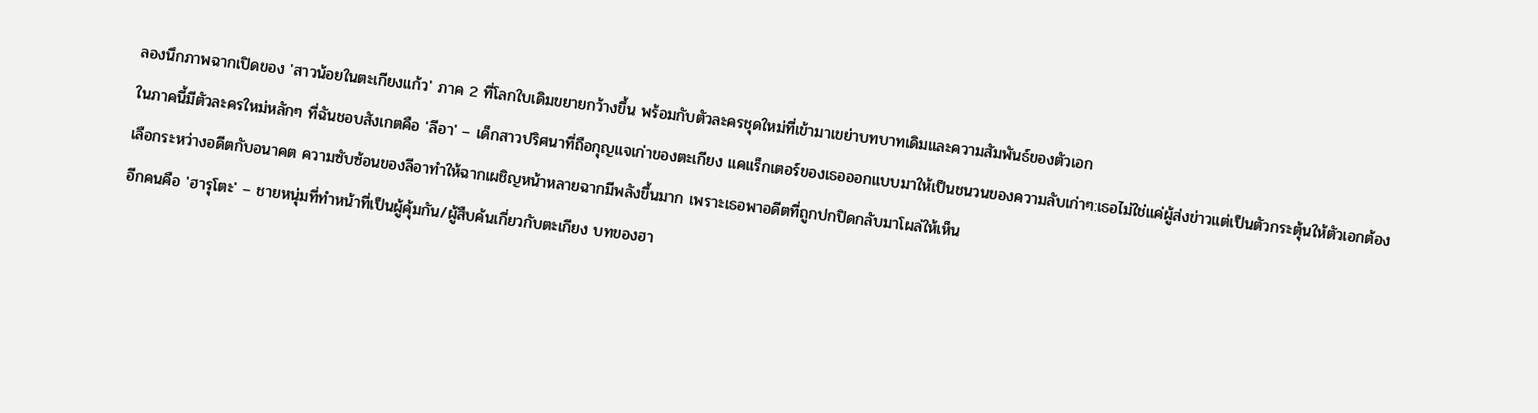ลองนึกภาพฉากเปิดของ 'สาวน้อยในตะเกียงแก้ว' ภาค 2 ที่โลกใบเดิมขยายกว้างขึ้น พร้อมกับตัวละครชุดใหม่ที่เข้ามาเขย่าบทบาทเดิมและความสัมพันธ์ของตัวเอก
ในภาคนี้มีตัวละครใหม่หลักๆ ที่ฉันชอบสังเกตคือ 'ลีอา' – เด็กสาวปริศนาที่ถือกุญแจเก่าของตะเกียง แคแร็กเตอร์ของเธอออกแบบมาให้เป็นชนวนของความลับเก่าๆ:เธอไม่ใช่แค่ผู้ส่งข่าวแต่เป็นตัวกระตุ้นให้ตัวเอกต้องเลือกระหว่างอดีตกับอนาคต ความซับซ้อนของลีอาทำให้ฉากเผชิญหน้าหลายฉากมีพลังขึ้นมาก เพราะเธอพาอดีตที่ถูกปกปิดกลับมาโผล่ให้เห็น
อีกคนคือ 'ฮารุโตะ' – ชายหนุ่มที่ทำหน้าที่เป็นผู้คุ้มกัน/ผู้สืบค้นเกี่ยวกับตะเกียง บทของฮา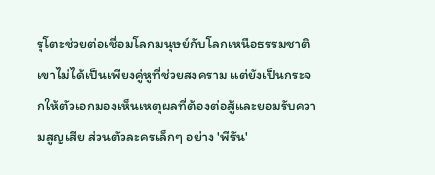รุโตะช่วยต่อเชื่อมโลกมนุษย์กับโลกเหนือธรรมชาติ เขาไม่ได้เป็นเพียงคู่หูที่ช่วยสงคราม แต่ยังเป็นกระจกให้ตัวเอกมองเห็นเหตุผลที่ต้องต่อสู้และยอมรับความสูญเสีย ส่วนตัวละครเล็กๆ อย่าง 'พีรัน'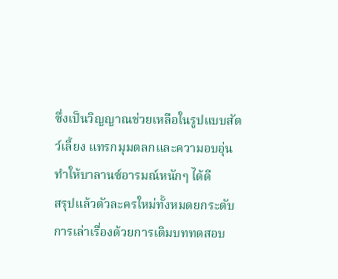ซึ่งเป็นวิญญาณช่วยเหลือในรูปแบบสัตว์เลี้ยง แทรกมุมตลกและความอบอุ่น ทำให้บาลานซ์อารมณ์หนักๆ ได้ดี
สรุปแล้วตัวละครใหม่ทั้งหมดยกระดับการเล่าเรื่องด้วยการเติมบททดสอบ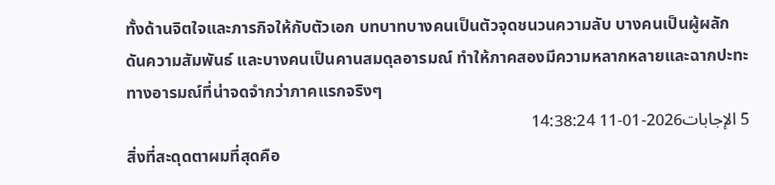ทั้งด้านจิตใจและภารกิจให้กับตัวเอก บทบาทบางคนเป็นตัวจุดชนวนความลับ บางคนเป็นผู้ผลักดันความสัมพันธ์ และบางคนเป็นคานสมดุลอารมณ์ ทำให้ภาคสองมีความหลากหลายและฉากปะทะทางอารมณ์ที่น่าจดจำกว่าภาคแรกจริงๆ
5 الإجابات2026-01-11 14:38:24
สิ่งที่สะดุดตาผมที่สุดคือ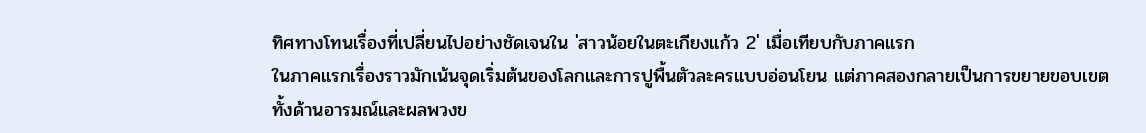ทิศทางโทนเรื่องที่เปลี่ยนไปอย่างชัดเจนใน 'สาวน้อยในตะเกียงแก้ว 2' เมื่อเทียบกับภาคแรก
ในภาคแรกเรื่องราวมักเน้นจุดเริ่มต้นของโลกและการปูพื้นตัวละครแบบอ่อนโยน แต่ภาคสองกลายเป็นการขยายขอบเขตทั้งด้านอารมณ์และผลพวงข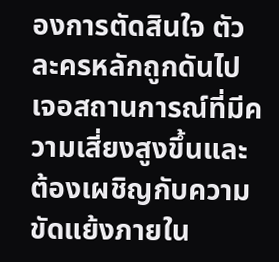องการตัดสินใจ ตัวละครหลักถูกดันไปเจอสถานการณ์ที่มีความเสี่ยงสูงขึ้นและต้องเผชิญกับความขัดแย้งภายใน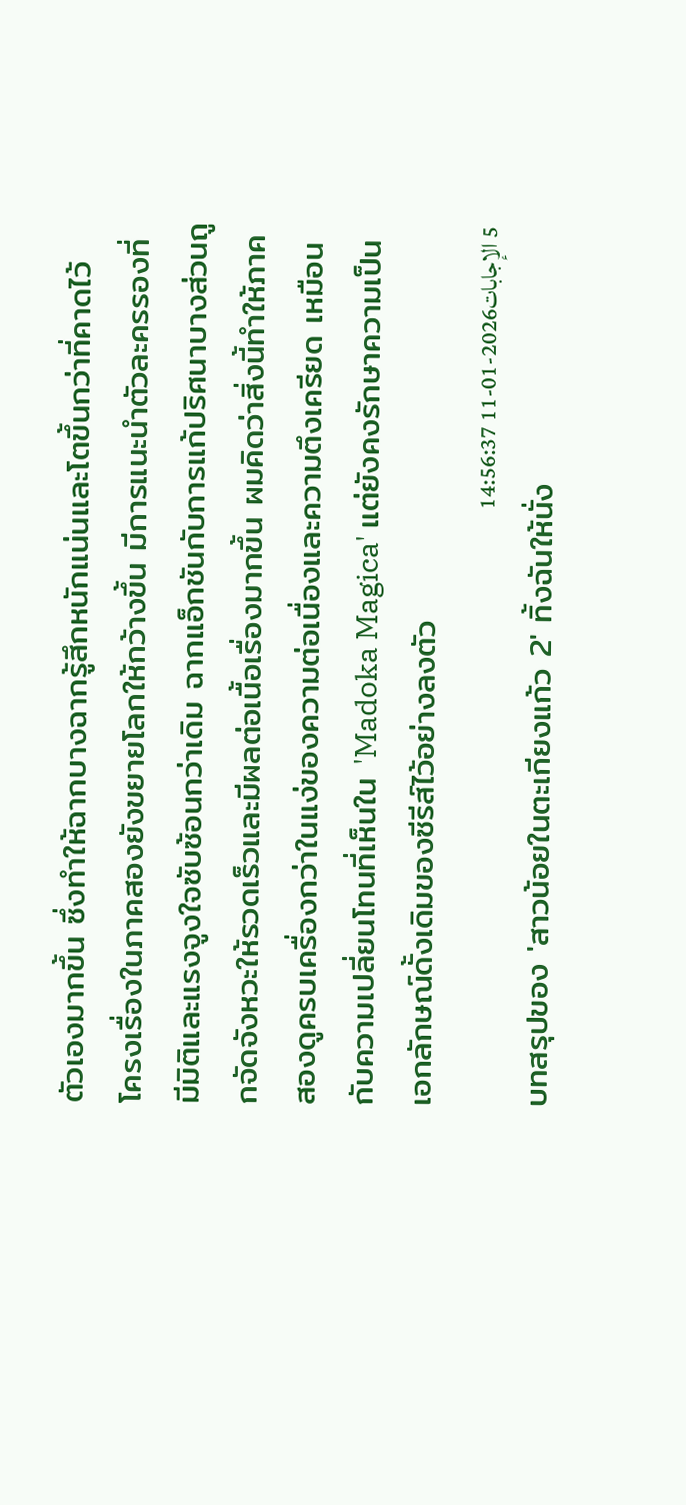ตัวเองมากขึ้น ซึ่งทำให้ฉากบางฉากรู้สึกหนักแน่นและโตขึ้นกว่าที่คาดไว้
โครงเรื่องในภาคสองยังขยายโลกให้กว้างขึ้น มีการแนะนำตัวละครรองที่มีมิติและแรงจูงใจซับซ้อนกว่าเดิม ฉากแอ็กชันกับการแก้ปริศนาบางส่วนถูกจัดจังหวะให้รวดเร็วและมีผลต่อเนื้อเรื่องมากขึ้น ผมคิดว่าสิ่งนี้ทำให้ภาคสองดูครบเครื่องกว่าในแง่ของความต่อเนื่องและความตึงเครียด เหมือนกับความเปลี่ยนโทนที่เห็นใน 'Madoka Magica' แต่ยังคงรักษาความเป็นเอกลักษณ์ดั้งเดิมของซีรีส์ไว้อย่างลงตัว
5 الإجابات2026-01-11 14:56:37
บทสรุปของ 'สาวน้อยในตะเกียงแก้ว 2' ทิ้งฉันให้นั่ง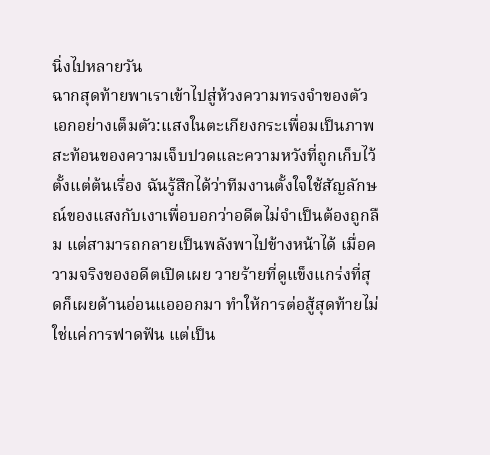นิ่งไปหลายวัน
ฉากสุดท้ายพาเราเข้าไปสู่ห้วงความทรงจำของตัวเอกอย่างเต็มตัว:แสงในตะเกียงกระเพื่อมเป็นภาพสะท้อนของความเจ็บปวดและความหวังที่ถูกเก็บไว้ตั้งแต่ต้นเรื่อง ฉันรู้สึกได้ว่าทีมงานตั้งใจใช้สัญลักษณ์ของแสงกับเงาเพื่อบอกว่าอดีตไม่จำเป็นต้องถูกลืม แต่สามารถกลายเป็นพลังพาไปข้างหน้าได้ เมื่อความจริงของอดีตเปิดเผย วายร้ายที่ดูแข็งแกร่งที่สุดก็เผยด้านอ่อนแอออกมา ทำให้การต่อสู้สุดท้ายไม่ใช่แค่การฟาดฟัน แต่เป็น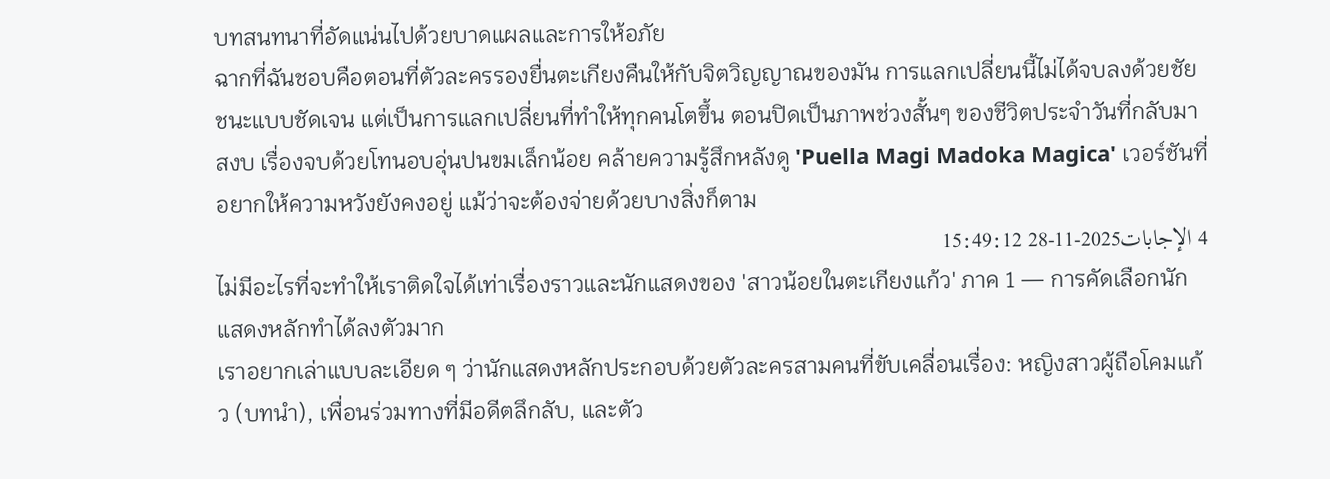บทสนทนาที่อัดแน่นไปด้วยบาดแผลและการให้อภัย
ฉากที่ฉันชอบคือตอนที่ตัวละครรองยื่นตะเกียงคืนให้กับจิตวิญญาณของมัน การแลกเปลี่ยนนี้ไม่ได้จบลงด้วยชัยชนะแบบชัดเจน แต่เป็นการแลกเปลี่ยนที่ทำให้ทุกคนโตขึ้น ตอนปิดเป็นภาพช่วงสั้นๆ ของชีวิตประจำวันที่กลับมาสงบ เรื่องจบด้วยโทนอบอุ่นปนขมเล็กน้อย คล้ายความรู้สึกหลังดู 'Puella Magi Madoka Magica' เวอร์ชันที่อยากให้ความหวังยังคงอยู่ แม้ว่าจะต้องจ่ายด้วยบางสิ่งก็ตาม
4 الإجابات2025-11-28 15:49:12
ไม่มีอะไรที่จะทำให้เราติดใจได้เท่าเรื่องราวและนักแสดงของ 'สาวน้อยในตะเกียงแก้ว' ภาค 1 — การคัดเลือกนักแสดงหลักทำได้ลงตัวมาก
เราอยากเล่าแบบละเอียด ๆ ว่านักแสดงหลักประกอบด้วยตัวละครสามคนที่ขับเคลื่อนเรื่อง: หญิงสาวผู้ถือโคมแก้ว (บทนำ), เพื่อนร่วมทางที่มีอดีตลึกลับ, และตัว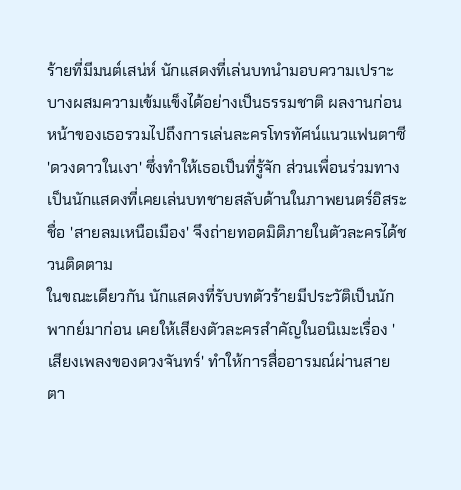ร้ายที่มีมนต์เสน่ห์ นักแสดงที่เล่นบทนำมอบความเปราะบางผสมความเข้มแข็งได้อย่างเป็นธรรมชาติ ผลงานก่อนหน้าของเธอรวมไปถึงการเล่นละครโทรทัศน์แนวแฟนตาซี 'ดวงดาวในเงา' ซึ่งทำให้เธอเป็นที่รู้จัก ส่วนเพื่อนร่วมทางเป็นนักแสดงที่เคยเล่นบทชายสลับด้านในภาพยนตร์อิสระชื่อ 'สายลมเหนือเมือง' จึงถ่ายทอดมิติภายในตัวละครได้ชวนติดตาม
ในขณะเดียวกัน นักแสดงที่รับบทตัวร้ายมีประวัติเป็นนักพากย์มาก่อน เคยให้เสียงตัวละครสำคัญในอนิเมะเรื่อง 'เสียงเพลงของดวงจันทร์' ทำให้การสื่ออารมณ์ผ่านสายตา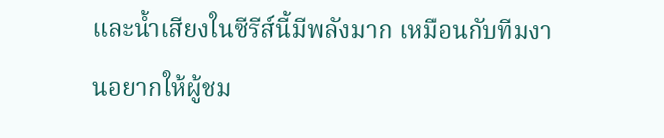และน้ำเสียงในซีรีส์นี้มีพลังมาก เหมือนกับทีมงานอยากให้ผู้ชม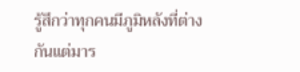รู้สึกว่าทุกคนมีภูมิหลังที่ต่างกันแต่มาร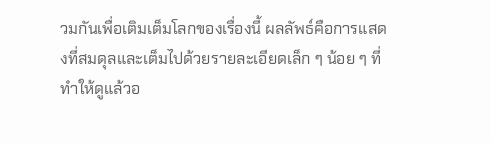วมกันเพื่อเติมเต็มโลกของเรื่องนี้ ผลลัพธ์คือการแสดงที่สมดุลและเต็มไปด้วยรายละเอียดเล็ก ๆ น้อย ๆ ที่ทำให้ดูแล้วอ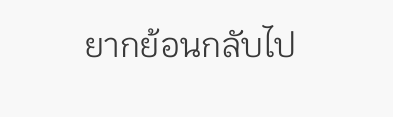ยากย้อนกลับไป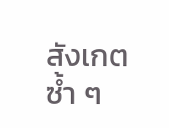สังเกตซ้ำ ๆ